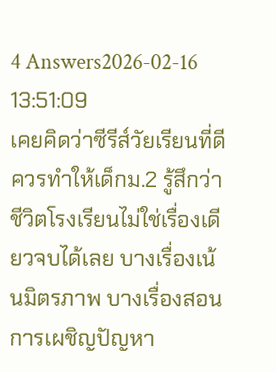4 Answers2026-02-16 13:51:09
เคยคิดว่าซีรีส์วัยเรียนที่ดีควรทำให้เด็กม.2 รู้สึกว่าชีวิตโรงเรียนไม่ใช่เรื่องเดียวจบได้เลย บางเรื่องเน้นมิตรภาพ บางเรื่องสอนการเผชิญปัญหา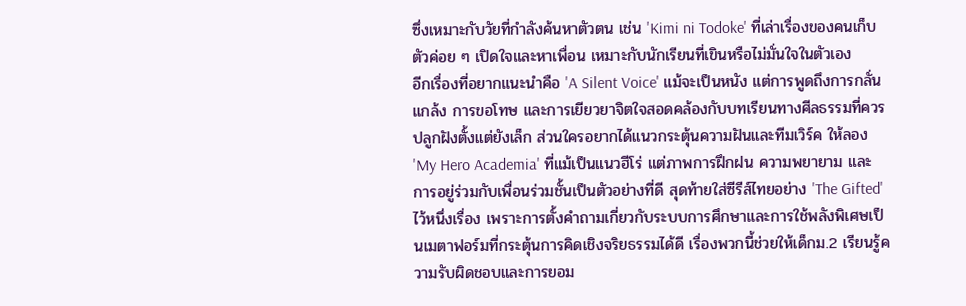ซึ่งเหมาะกับวัยที่กำลังค้นหาตัวตน เช่น 'Kimi ni Todoke' ที่เล่าเรื่องของคนเก็บตัวค่อย ๆ เปิดใจและหาเพื่อน เหมาะกับนักเรียนที่เขินหรือไม่มั่นใจในตัวเอง
อีกเรื่องที่อยากแนะนำคือ 'A Silent Voice' แม้จะเป็นหนัง แต่การพูดถึงการกลั่นแกล้ง การขอโทษ และการเยียวยาจิตใจสอดคล้องกับบทเรียนทางศีลธรรมที่ควรปลูกฝังตั้งแต่ยังเล็ก ส่วนใครอยากได้แนวกระตุ้นความฝันและทีมเวิร์ค ให้ลอง 'My Hero Academia' ที่แม้เป็นแนวฮีโร่ แต่ภาพการฝึกฝน ความพยายาม และการอยู่ร่วมกับเพื่อนร่วมชั้นเป็นตัวอย่างที่ดี สุดท้ายใส่ซีรีส์ไทยอย่าง 'The Gifted' ไว้หนึ่งเรื่อง เพราะการตั้งคำถามเกี่ยวกับระบบการศึกษาและการใช้พลังพิเศษเป็นเมตาฟอร์มที่กระตุ้นการคิดเชิงจริยธรรมได้ดี เรื่องพวกนี้ช่วยให้เด็กม.2 เรียนรู้ความรับผิดชอบและการยอม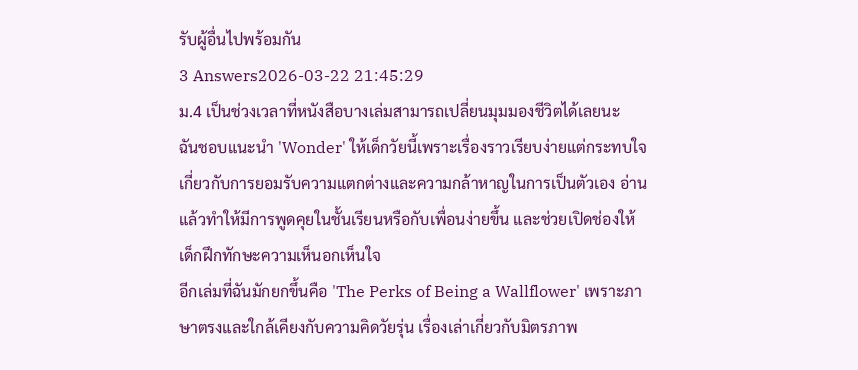รับผู้อื่นไปพร้อมกัน
3 Answers2026-03-22 21:45:29
ม.4 เป็นช่วงเวลาที่หนังสือบางเล่มสามารถเปลี่ยนมุมมองชีวิตได้เลยนะ
ฉันชอบแนะนำ 'Wonder' ให้เด็กวัยนี้เพราะเรื่องราวเรียบง่ายแต่กระทบใจเกี่ยวกับการยอมรับความแตกต่างและความกล้าหาญในการเป็นตัวเอง อ่านแล้วทำให้มีการพูดคุยในชั้นเรียนหรือกับเพื่อนง่ายขึ้น และช่วยเปิดช่องให้เด็กฝึกทักษะความเห็นอกเห็นใจ
อีกเล่มที่ฉันมักยกขึ้นคือ 'The Perks of Being a Wallflower' เพราะภาษาตรงและใกล้เคียงกับความคิดวัยรุ่น เรื่องเล่าเกี่ยวกับมิตรภาพ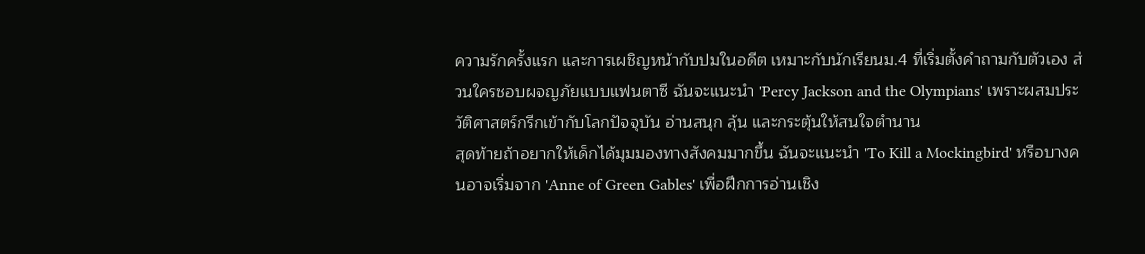ความรักครั้งแรก และการเผชิญหน้ากับปมในอดีต เหมาะกับนักเรียนม.4 ที่เริ่มตั้งคำถามกับตัวเอง ส่วนใครชอบผจญภัยแบบแฟนตาซี ฉันจะแนะนำ 'Percy Jackson and the Olympians' เพราะผสมประวัติศาสตร์กรีกเข้ากับโลกปัจจุบัน อ่านสนุก ลุ้น และกระตุ้นให้สนใจตำนาน
สุดท้ายถ้าอยากให้เด็กได้มุมมองทางสังคมมากขึ้น ฉันจะแนะนำ 'To Kill a Mockingbird' หรือบางคนอาจเริ่มจาก 'Anne of Green Gables' เพื่อฝึกการอ่านเชิง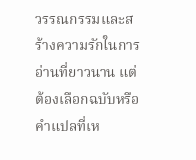วรรณกรรมและสร้างความรักในการอ่านที่ยาวนาน แต่ต้องเลือกฉบับหรือคำแปลที่เห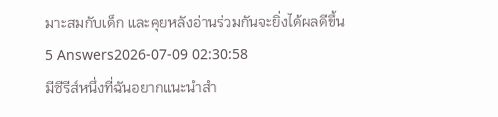มาะสมกับเด็ก และคุยหลังอ่านร่วมกันจะยิ่งได้ผลดีขึ้น
5 Answers2026-07-09 02:30:58
มีซีรีส์หนึ่งที่ฉันอยากแนะนำสำ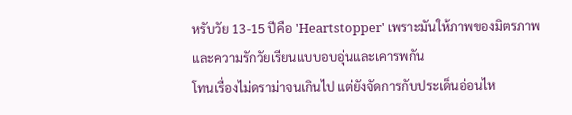หรับวัย 13-15 ปีคือ 'Heartstopper' เพราะมันให้ภาพของมิตรภาพและความรักวัยเรียนแบบอบอุ่นและเคารพกัน
โทนเรื่องไม่ดราม่าจนเกินไป แต่ยังจัดการกับประเด็นอ่อนไห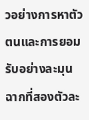วอย่างการหาตัวตนและการยอมรับอย่างละมุน ฉากที่สองตัวละ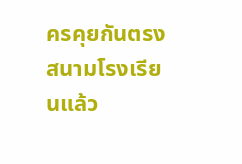ครคุยกันตรงสนามโรงเรียนแล้ว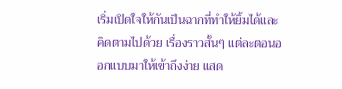เริ่มเปิดใจให้กันเป็นฉากที่ทำให้ยิ้มได้และคิดตามไปด้วย เรื่องราวสั้นๆ แต่ละตอนออกแบบมาให้เข้าถึงง่าย แสด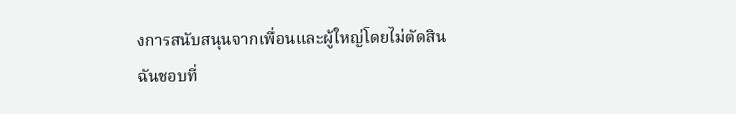งการสนับสนุนจากเพื่อนและผู้ใหญ่โดยไม่ตัดสิน
ฉันชอบที่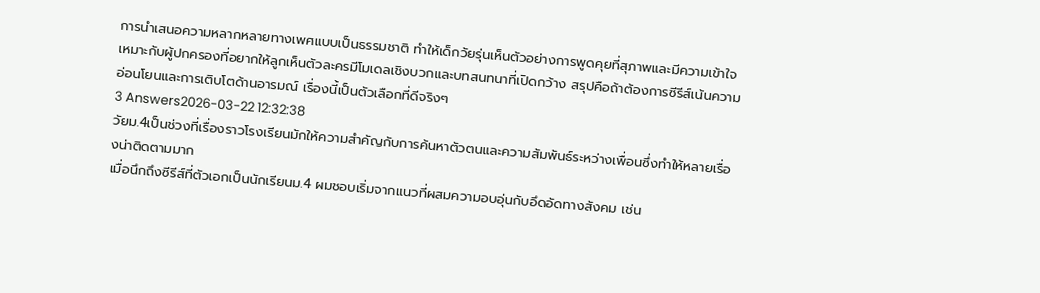การนำเสนอความหลากหลายทางเพศแบบเป็นธรรมชาติ ทำให้เด็กวัยรุ่นเห็นตัวอย่างการพูดคุยที่สุภาพและมีความเข้าใจ เหมาะกับผู้ปกครองที่อยากให้ลูกเห็นตัวละครมีโมเดลเชิงบวกและบทสนทนาที่เปิดกว้าง สรุปคือถ้าต้องการซีรีส์เน้นความอ่อนโยนและการเติบโตด้านอารมณ์ เรื่องนี้เป็นตัวเลือกที่ดีจริงๆ
3 Answers2026-03-22 12:32:38
วัยม.4เป็นช่วงที่เรื่องราวโรงเรียนมักให้ความสำคัญกับการค้นหาตัวตนและความสัมพันธ์ระหว่างเพื่อนซึ่งทำให้หลายเรื่องน่าติดตามมาก
เมื่อนึกถึงซีรีส์ที่ตัวเอกเป็นนักเรียนม.4 ผมชอบเริ่มจากแนวที่ผสมความอบอุ่นกับอึดอัดทางสังคม เช่น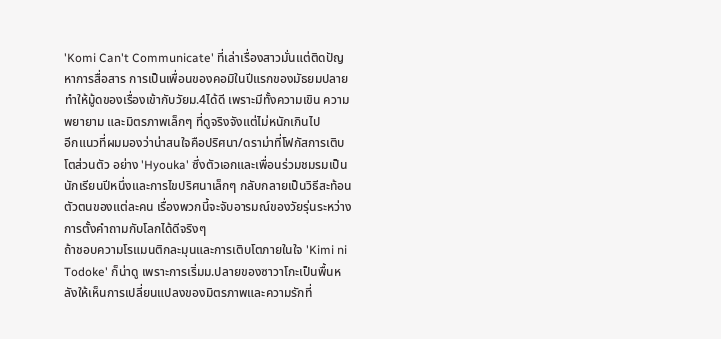'Komi Can't Communicate' ที่เล่าเรื่องสาวมั่นแต่ติดปัญหาการสื่อสาร การเป็นเพื่อนของคอมิในปีแรกของมัธยมปลายทำให้มู้ดของเรื่องเข้ากับวัยม.4ได้ดี เพราะมีทั้งความเขิน ความพยายาม และมิตรภาพเล็กๆ ที่ดูจริงจังแต่ไม่หนักเกินไป
อีกแนวที่ผมมองว่าน่าสนใจคือปริศนา/ดราม่าที่โฟกัสการเติบโตส่วนตัว อย่าง 'Hyouka' ซึ่งตัวเอกและเพื่อนร่วมชมรมเป็นนักเรียนปีหนึ่งและการไขปริศนาเล็กๆ กลับกลายเป็นวิธีสะท้อนตัวตนของแต่ละคน เรื่องพวกนี้จะจับอารมณ์ของวัยรุ่นระหว่างการตั้งคำถามกับโลกได้ดีจริงๆ
ถ้าชอบความโรแมนติกละมุนและการเติบโตภายในใจ 'Kimi ni Todoke' ก็น่าดู เพราะการเริ่มม.ปลายของซาวาโกะเป็นพื้นหลังให้เห็นการเปลี่ยนแปลงของมิตรภาพและความรักที่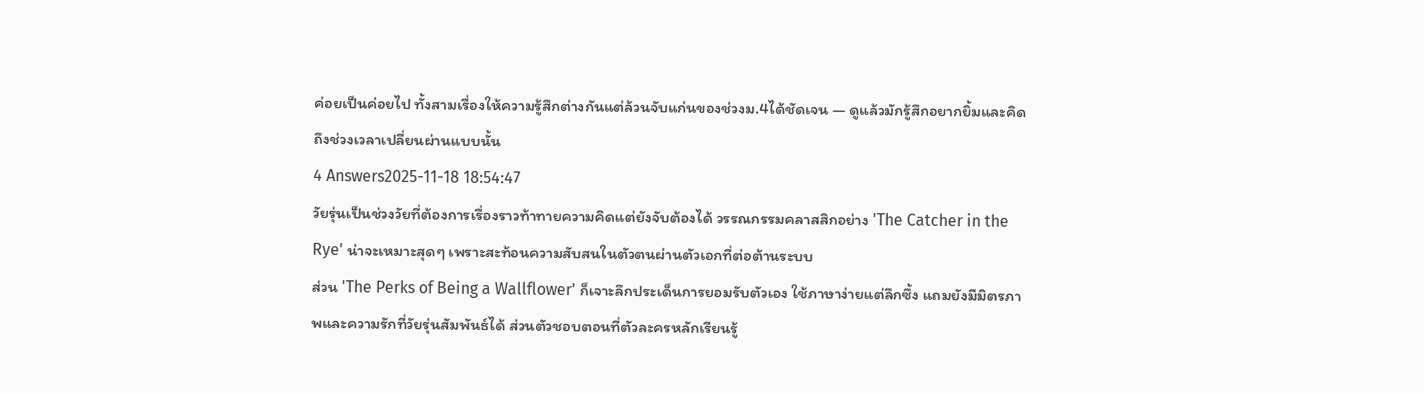ค่อยเป็นค่อยไป ทั้งสามเรื่องให้ความรู้สึกต่างกันแต่ล้วนจับแก่นของช่วงม.4ได้ชัดเจน — ดูแล้วมักรู้สึกอยากยิ้มและคิดถึงช่วงเวลาเปลี่ยนผ่านแบบนั้น
4 Answers2025-11-18 18:54:47
วัยรุ่นเป็นช่วงวัยที่ต้องการเรื่องราวท้าทายความคิดแต่ยังจับต้องได้ วรรณกรรมคลาสสิกอย่าง 'The Catcher in the Rye' น่าจะเหมาะสุดๆ เพราะสะท้อนความสับสนในตัวตนผ่านตัวเอกที่ต่อต้านระบบ
ส่วน 'The Perks of Being a Wallflower' ก็เจาะลึกประเด็นการยอมรับตัวเอง ใช้ภาษาง่ายแต่ลึกซึ้ง แถมยังมีมิตรภาพและความรักที่วัยรุ่นสัมพันธ์ได้ ส่วนตัวชอบตอนที่ตัวละครหลักเรียนรู้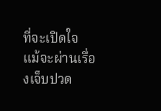ที่จะเปิดใจ แม้จะผ่านเรื่องเจ็บปวด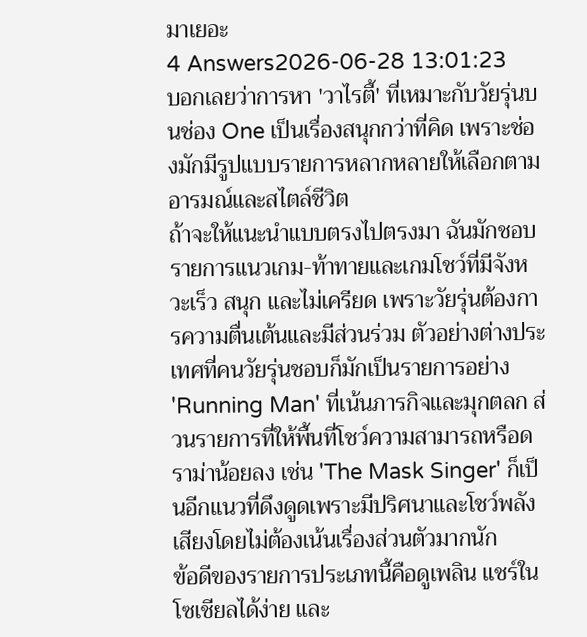มาเยอะ
4 Answers2026-06-28 13:01:23
บอกเลยว่าการหา 'วาไรตี้' ที่เหมาะกับวัยรุ่นบนช่อง One เป็นเรื่องสนุกกว่าที่คิด เพราะช่องมักมีรูปแบบรายการหลากหลายให้เลือกตามอารมณ์และสไตล์ชีวิต
ถ้าจะให้แนะนำแบบตรงไปตรงมา ฉันมักชอบรายการแนวเกม-ท้าทายและเกมโชว์ที่มีจังหวะเร็ว สนุก และไม่เครียด เพราะวัยรุ่นต้องการความตื่นเต้นและมีส่วนร่วม ตัวอย่างต่างประเทศที่คนวัยรุ่นชอบก็มักเป็นรายการอย่าง 'Running Man' ที่เน้นภารกิจและมุกตลก ส่วนรายการที่ให้พื้นที่โชว์ความสามารถหรือดราม่าน้อยลง เช่น 'The Mask Singer' ก็เป็นอีกแนวที่ดึงดูดเพราะมีปริศนาและโชว์พลังเสียงโดยไม่ต้องเน้นเรื่องส่วนตัวมากนัก
ข้อดีของรายการประเภทนี้คือดูเพลิน แชร์ในโซเชียลได้ง่าย และ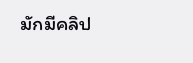มักมีคลิป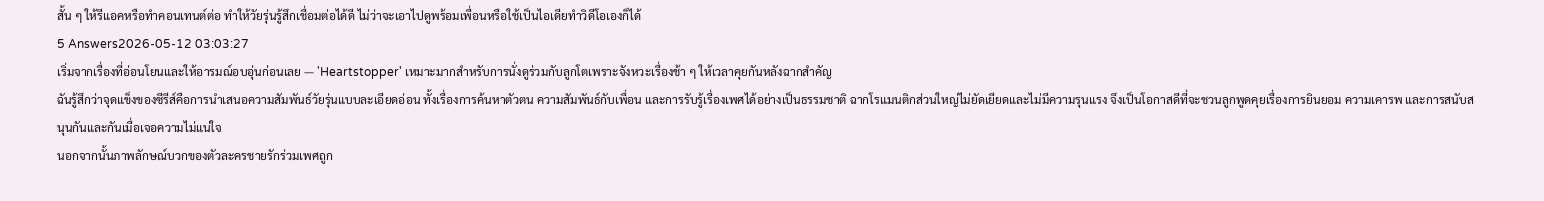สั้น ๆ ให้รีแอคหรือทำคอนเทนต์ต่อ ทำให้วัยรุ่นรู้สึกเชื่อมต่อได้ดี ไม่ว่าจะเอาไปดูพร้อมเพื่อนหรือใช้เป็นไอเดียทำวิดีโอเองก็ได้
5 Answers2026-05-12 03:03:27
เริ่มจากเรื่องที่อ่อนโยนและให้อารมณ์อบอุ่นก่อนเลย — 'Heartstopper' เหมาะมากสำหรับการนั่งดูร่วมกับลูกโตเพราะจังหวะเรื่องช้า ๆ ให้เวลาคุยกันหลังฉากสำคัญ
ฉันรู้สึกว่าจุดแข็งของซีรีส์คือการนำเสนอความสัมพันธ์วัยรุ่นแบบละเอียดอ่อน ทั้งเรื่องการค้นหาตัวตน ความสัมพันธ์กับเพื่อน และการรับรู้เรื่องเพศได้อย่างเป็นธรรมชาติ ฉากโรแมนติกส่วนใหญ่ไม่ยัดเยียดและไม่มีความรุนแรง จึงเป็นโอกาสดีที่จะชวนลูกพูดคุยเรื่องการยินยอม ความเคารพ และการสนับสนุนกันและกันเมื่อเจอความไม่แน่ใจ
นอกจากนั้นภาพลักษณ์บวกของตัวละครชายรักร่วมเพศถูก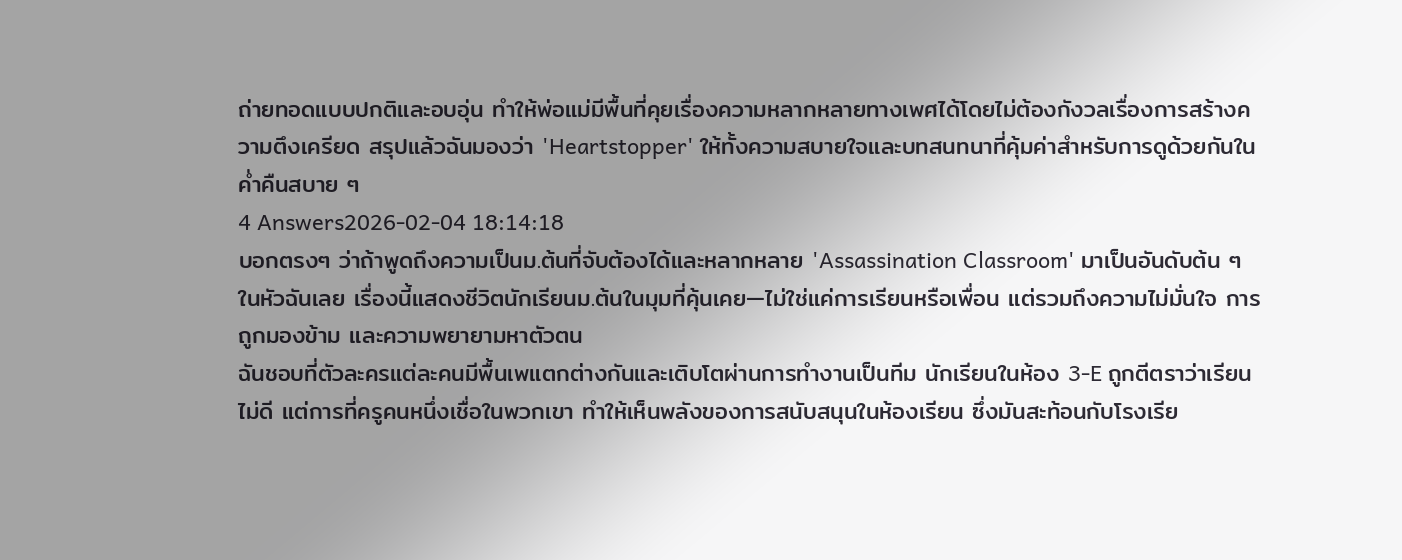ถ่ายทอดแบบปกติและอบอุ่น ทำให้พ่อแม่มีพื้นที่คุยเรื่องความหลากหลายทางเพศได้โดยไม่ต้องกังวลเรื่องการสร้างความตึงเครียด สรุปแล้วฉันมองว่า 'Heartstopper' ให้ทั้งความสบายใจและบทสนทนาที่คุ้มค่าสำหรับการดูด้วยกันในค่ำคืนสบาย ๆ
4 Answers2026-02-04 18:14:18
บอกตรงๆ ว่าถ้าพูดถึงความเป็นม.ต้นที่จับต้องได้และหลากหลาย 'Assassination Classroom' มาเป็นอันดับต้น ๆ ในหัวฉันเลย เรื่องนี้แสดงชีวิตนักเรียนม.ต้นในมุมที่คุ้นเคย—ไม่ใช่แค่การเรียนหรือเพื่อน แต่รวมถึงความไม่มั่นใจ การถูกมองข้าม และความพยายามหาตัวตน
ฉันชอบที่ตัวละครแต่ละคนมีพื้นเพแตกต่างกันและเติบโตผ่านการทำงานเป็นทีม นักเรียนในห้อง 3-E ถูกตีตราว่าเรียนไม่ดี แต่การที่ครูคนหนึ่งเชื่อในพวกเขา ทำให้เห็นพลังของการสนับสนุนในห้องเรียน ซึ่งมันสะท้อนกับโรงเรีย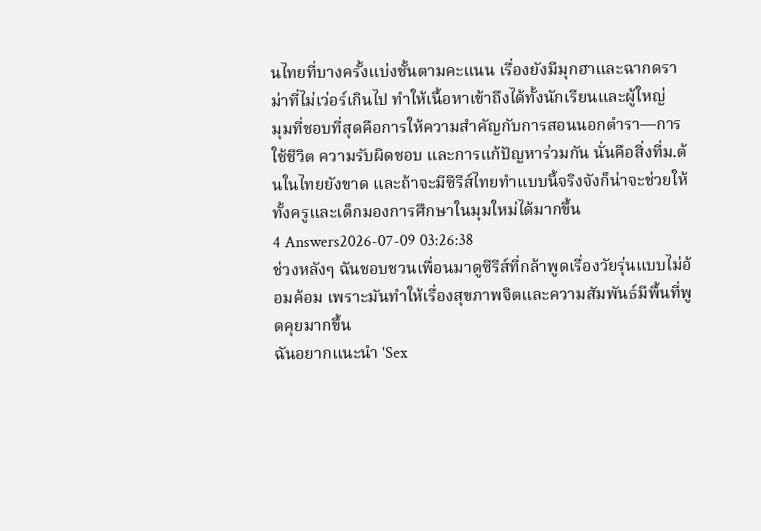นไทยที่บางครั้งแบ่งชั้นตามคะแนน เรื่องยังมีมุกฮาและฉากดราม่าที่ไม่เว่อร์เกินไป ทำให้เนื้อหาเข้าถึงได้ทั้งนักเรียนและผู้ใหญ่
มุมที่ชอบที่สุดคือการให้ความสำคัญกับการสอนนอกตำรา—การใช้ชีวิต ความรับผิดชอบ และการแก้ปัญหาร่วมกัน นั่นคือสิ่งที่ม.ต้นในไทยยังขาด และถ้าจะมีซีรีส์ไทยทำแบบนี้จริงจังก็น่าจะช่วยให้ทั้งครูและเด็กมองการศึกษาในมุมใหม่ได้มากขึ้น
4 Answers2026-07-09 03:26:38
ช่วงหลังๆ ฉันชอบชวนเพื่อนมาดูซีรีส์ที่กล้าพูดเรื่องวัยรุ่นแบบไม่อ้อมค้อม เพราะมันทำให้เรื่องสุขภาพจิตและความสัมพันธ์มีพื้นที่พูดคุยมากขึ้น
ฉันอยากแนะนำ 'Sex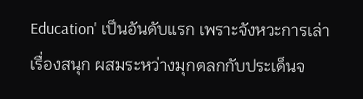Education' เป็นอันดับแรก เพราะจังหวะการเล่าเรื่องสนุก ผสมระหว่างมุกตลกกับประเด็นจ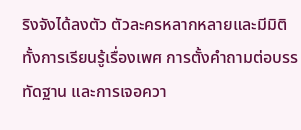ริงจังได้ลงตัว ตัวละครหลากหลายและมีมิติ ทั้งการเรียนรู้เรื่องเพศ การตั้งคำถามต่อบรรทัดฐาน และการเจอควา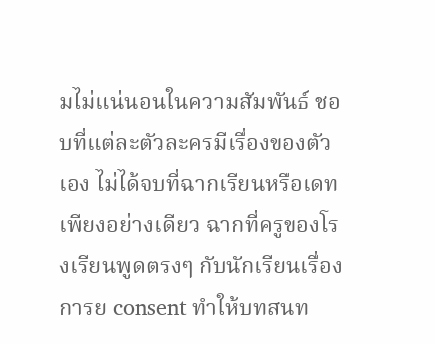มไม่แน่นอนในความสัมพันธ์ ชอบที่แต่ละตัวละครมีเรื่องของตัวเอง ไม่ได้จบที่ฉากเรียนหรือเดทเพียงอย่างเดียว ฉากที่ครูของโรงเรียนพูดตรงๆ กับนักเรียนเรื่องการย consent ทำให้บทสนท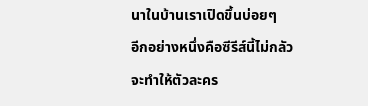นาในบ้านเราเปิดขึ้นบ่อยๆ
อีกอย่างหนึ่งคือซีรีส์นี้ไม่กลัวจะทำให้ตัวละคร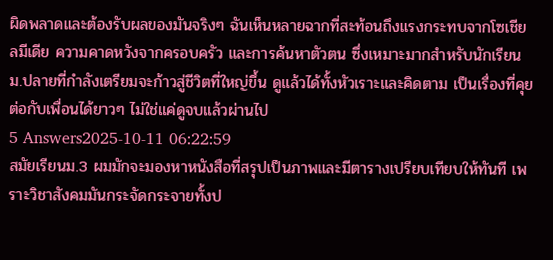ผิดพลาดและต้องรับผลของมันจริงๆ ฉันเห็นหลายฉากที่สะท้อนถึงแรงกระทบจากโซเชียลมีเดีย ความคาดหวังจากครอบครัว และการค้นหาตัวตน ซึ่งเหมาะมากสำหรับนักเรียนม.ปลายที่กำลังเตรียมจะก้าวสู่ชีวิตที่ใหญ่ขึ้น ดูแล้วได้ทั้งหัวเราะและคิดตาม เป็นเรื่องที่คุยต่อกับเพื่อนได้ยาวๆ ไม่ใช่แค่ดูจบแล้วผ่านไป
5 Answers2025-10-11 06:22:59
สมัยเรียนม.3 ผมมักจะมองหาหนังสือที่สรุปเป็นภาพและมีตารางเปรียบเทียบให้ทันที เพราะวิชาสังคมมันกระจัดกระจายทั้งป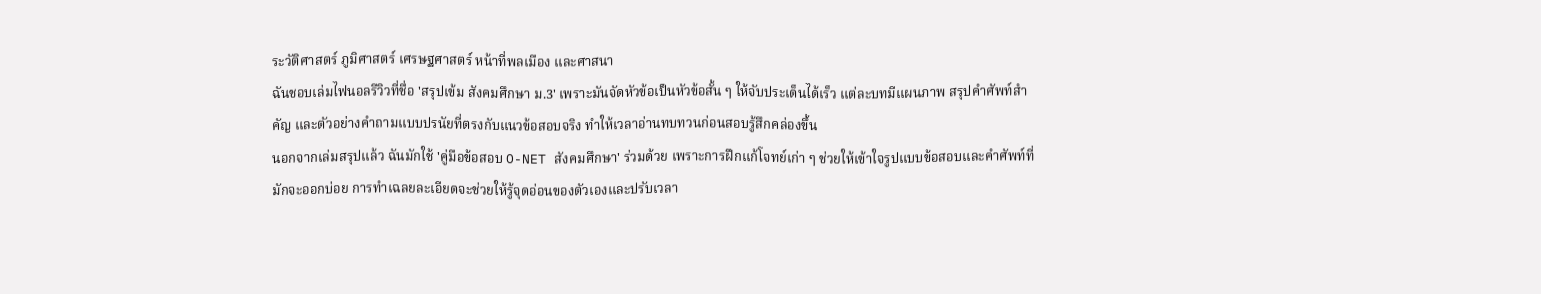ระวัติศาสตร์ ภูมิศาสตร์ เศรษฐศาสตร์ หน้าที่พลเมือง และศาสนา
ฉันชอบเล่มไฟนอลรีวิวที่ชื่อ 'สรุปเข้ม สังคมศึกษา ม.3' เพราะมันจัดหัวข้อเป็นหัวข้อสั้น ๆ ให้จับประเด็นได้เร็ว แต่ละบทมีแผนภาพ สรุปคำศัพท์สำคัญ และตัวอย่างคำถามแบบปรนัยที่ตรงกับแนวข้อสอบจริง ทำให้เวลาอ่านทบทวนก่อนสอบรู้สึกคล่องขึ้น
นอกจากเล่มสรุปแล้ว ฉันมักใช้ 'คู่มือข้อสอบ O-NET สังคมศึกษา' ร่วมด้วย เพราะการฝึกแก้โจทย์เก่า ๆ ช่วยให้เข้าใจรูปแบบข้อสอบและคำศัพท์ที่มักจะออกบ่อย การทำเฉลยละเอียดจะช่วยให้รู้จุดอ่อนของตัวเองและปรับเวลา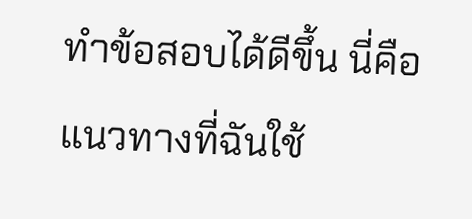ทำข้อสอบได้ดีขึ้น นี่คือแนวทางที่ฉันใช้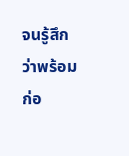จนรู้สึกว่าพร้อมก่อ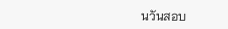นวันสอบ